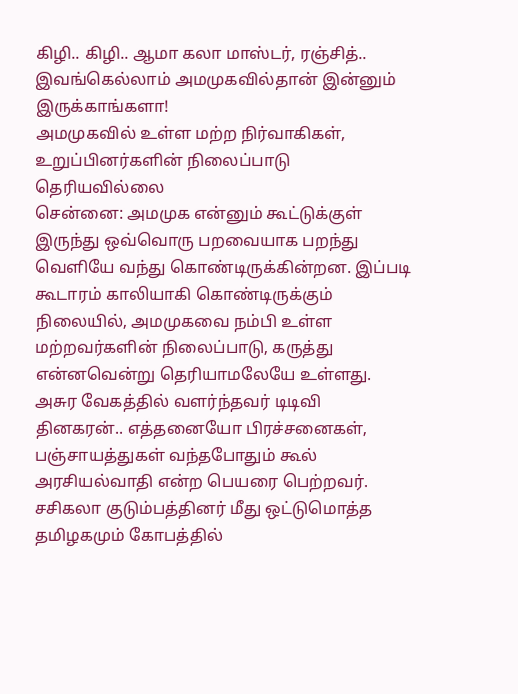கிழி.. கிழி.. ஆமா கலா மாஸ்டர், ரஞ்சித்.. இவங்கெல்லாம் அமமுகவில்தான் இன்னும் இருக்காங்களா!
அமமுகவில் உள்ள மற்ற நிர்வாகிகள், உறுப்பினர்களின் நிலைப்பாடு தெரியவில்லை
சென்னை: அமமுக என்னும் கூட்டுக்குள் இருந்து ஒவ்வொரு பறவையாக பறந்து வெளியே வந்து கொண்டிருக்கின்றன. இப்படி கூடாரம் காலியாகி கொண்டிருக்கும் நிலையில், அமமுகவை நம்பி உள்ள மற்றவர்களின் நிலைப்பாடு, கருத்து என்னவென்று தெரியாமலேயே உள்ளது.
அசுர வேகத்தில் வளர்ந்தவர் டிடிவி தினகரன்.. எத்தனையோ பிரச்சனைகள், பஞ்சாயத்துகள் வந்தபோதும் கூல் அரசியல்வாதி என்ற பெயரை பெற்றவர்.
சசிகலா குடும்பத்தினர் மீது ஒட்டுமொத்த தமிழகமும் கோபத்தில்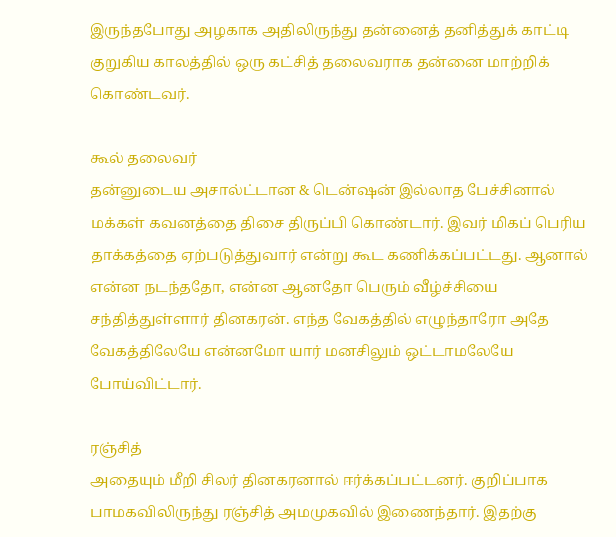இருந்தபோது அழகாக அதிலிருந்து தன்னைத் தனித்துக் காட்டி குறுகிய காலத்தில் ஒரு கட்சித் தலைவராக தன்னை மாற்றிக் கொண்டவர்.

கூல் தலைவர்
தன்னுடைய அசால்ட்டான & டென்ஷன் இல்லாத பேச்சினால் மக்கள் கவனத்தை திசை திருப்பி கொண்டார். இவர் மிகப் பெரிய தாக்கத்தை ஏற்படுத்துவார் என்று கூட கணிக்கப்பட்டது. ஆனால் என்ன நடந்ததோ, என்ன ஆனதோ பெரும் வீழ்ச்சியை சந்தித்துள்ளார் தினகரன். எந்த வேகத்தில் எழுந்தாரோ அதே வேகத்திலேயே என்னமோ யார் மனசிலும் ஒட்டாமலேயே போய்விட்டார்.

ரஞ்சித்
அதையும் மீறி சிலர் தினகரனால் ஈர்க்கப்பட்டனர். குறிப்பாக பாமகவிலிருந்து ரஞ்சித் அமமுகவில் இணைந்தார். இதற்கு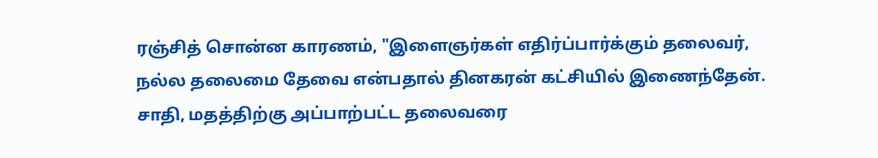ரஞ்சித் சொன்ன காரணம், "இளைஞர்கள் எதிர்ப்பார்க்கும் தலைவர், நல்ல தலைமை தேவை என்பதால் தினகரன் கட்சியில் இணைந்தேன். சாதி, மதத்திற்கு அப்பாற்பட்ட தலைவரை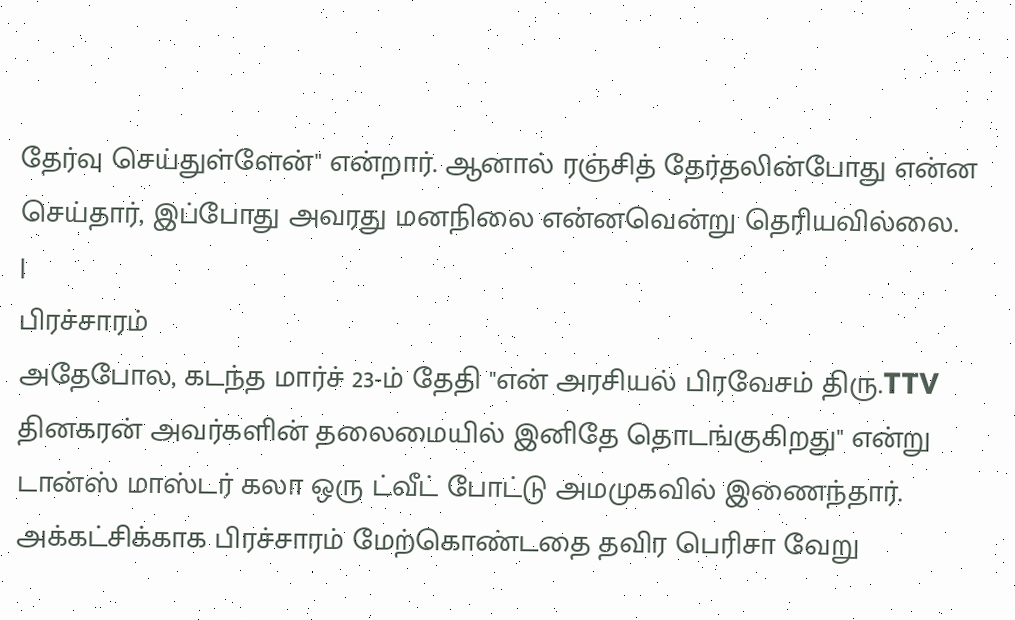தேர்வு செய்துள்ளேன்" என்றார். ஆனால் ரஞ்சித் தேர்தலின்போது என்ன செய்தார், இப்போது அவரது மனநிலை என்னவென்று தெரியவில்லை.
|
பிரச்சாரம்
அதேபோல, கடந்த மார்ச் 23-ம் தேதி "என் அரசியல் பிரவேசம் திரு.TTV தினகரன் அவர்களின் தலைமையில் இனிதே தொடங்குகிறது" என்று டான்ஸ் மாஸ்டர் கலா ஒரு ட்வீட் போட்டு அமமுகவில் இணைந்தார். அக்கட்சிக்காக பிரச்சாரம் மேற்கொண்டதை தவிர பெரிசா வேறு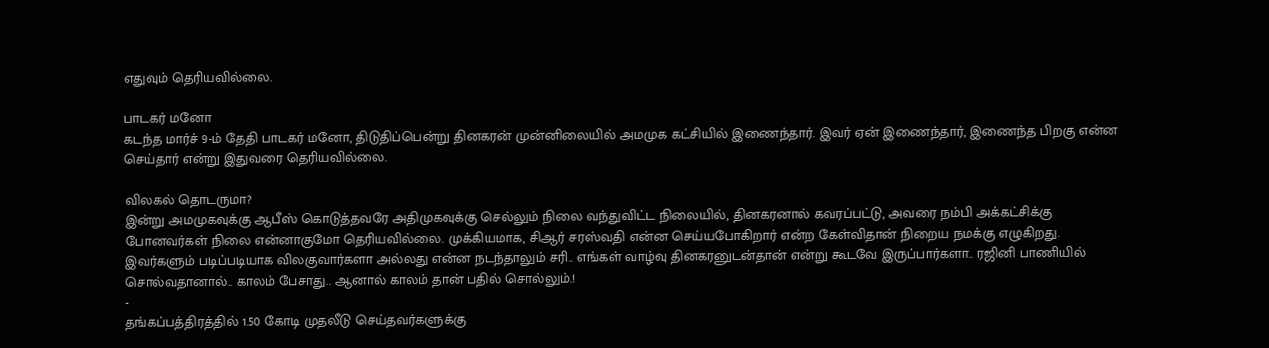எதுவும் தெரியவில்லை.

பாடகர் மனோ
கடந்த மார்ச் 9-ம் தேதி பாடகர் மனோ, திடுதிப்பென்று தினகரன் முன்னிலையில் அமமுக கட்சியில் இணைந்தார். இவர் ஏன் இணைந்தார், இணைந்த பிறகு என்ன செய்தார் என்று இதுவரை தெரியவில்லை.

விலகல் தொடருமா?
இன்று அமமுகவுக்கு ஆபீஸ் கொடுத்தவரே அதிமுகவுக்கு செல்லும் நிலை வந்துவிட்ட நிலையில், தினகரனால் கவரப்பட்டு, அவரை நம்பி அக்கட்சிக்கு போனவர்கள் நிலை என்னாகுமோ தெரியவில்லை. முக்கியமாக, சிஆர் சரஸ்வதி என்ன செய்யபோகிறார் என்ற கேள்விதான் நிறைய நமக்கு எழுகிறது. இவர்களும் படிப்படியாக விலகுவார்களா அல்லது என்ன நடந்தாலும் சரி.. எங்கள் வாழ்வு தினகரனுடன்தான் என்று கூடவே இருப்பார்களா.. ரஜினி பாணியில் சொல்வதானால்.. காலம் பேசாது.. ஆனால் காலம் தான் பதில் சொல்லும்.!
-
தங்கப்பத்திரத்தில் 1.50 கோடி முதலீடு செய்தவர்களுக்கு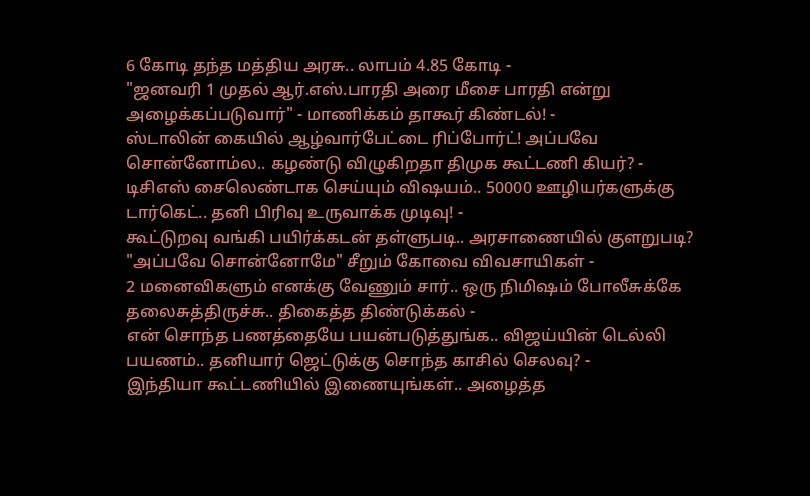6 கோடி தந்த மத்திய அரசு.. லாபம் 4.85 கோடி -
"ஜனவரி 1 முதல் ஆர்.எஸ்.பாரதி அரை மீசை பாரதி என்று அழைக்கப்படுவார்" - மாணிக்கம் தாகூர் கிண்டல்! -
ஸ்டாலின் கையில் ஆழ்வார்பேட்டை ரிப்போர்ட்! அப்பவே சொன்னோம்ல.. கழண்டு விழுகிறதா திமுக கூட்டணி கியர்? -
டிசிஎஸ் சைலெண்டாக செய்யும் விஷயம்.. 50000 ஊழியர்களுக்கு டார்கெட்.. தனி பிரிவு உருவாக்க முடிவு! -
கூட்டுறவு வங்கி பயிர்க்கடன் தள்ளுபடி.. அரசாணையில் குளறுபடி? "அப்பவே சொன்னோமே" சீறும் கோவை விவசாயிகள் -
2 மனைவிகளும் எனக்கு வேணும் சார்.. ஒரு நிமிஷம் போலீசுக்கே தலைசுத்திருச்சு.. திகைத்த திண்டுக்கல் -
என் சொந்த பணத்தையே பயன்படுத்துங்க.. விஜய்யின் டெல்லி பயணம்.. தனியார் ஜெட்டுக்கு சொந்த காசில் செலவு? -
இந்தியா கூட்டணியில் இணையுங்கள்.. அழைத்த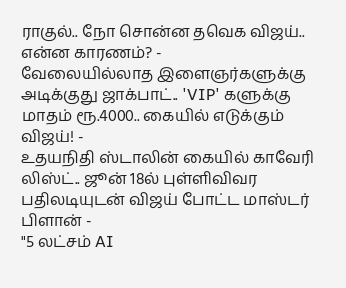ராகுல்.. நோ சொன்ன தவெக விஜய்.. என்ன காரணம்? -
வேலையில்லாத இளைஞர்களுக்கு அடிக்குது ஜாக்பாட்.. 'VIP' களுக்கு மாதம் ரூ.4000.. கையில் எடுக்கும் விஜய்! -
உதயநிதி ஸ்டாலின் கையில் காவேரி லிஸ்ட்.. ஜூன் 18ல் புள்ளிவிவர பதிலடியுடன் விஜய் போட்ட மாஸ்டர் பிளான் -
"5 லட்சம் AI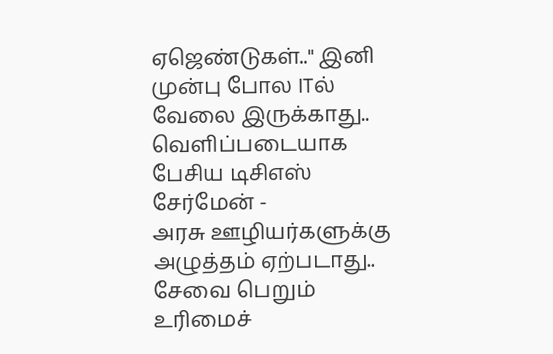ஏஜெண்டுகள்.." இனி முன்பு போல ITல் வேலை இருக்காது.. வெளிப்படையாக பேசிய டிசிஎஸ் சேர்மேன் -
அரசு ஊழியர்களுக்கு அழுத்தம் ஏற்படாது.. சேவை பெறும் உரிமைச்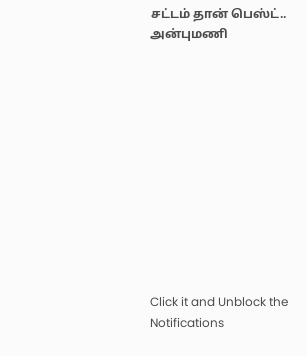சட்டம் தான் பெஸ்ட்.. அன்புமணி












Click it and Unblock the Notifications